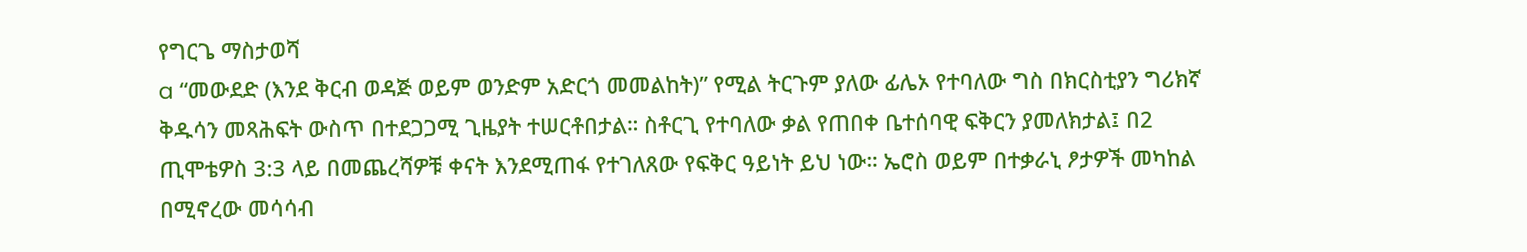የግርጌ ማስታወሻ
a “መውደድ (እንደ ቅርብ ወዳጅ ወይም ወንድም አድርጎ መመልከት)” የሚል ትርጉም ያለው ፊሌኦ የተባለው ግስ በክርስቲያን ግሪክኛ ቅዱሳን መጻሕፍት ውስጥ በተደጋጋሚ ጊዜያት ተሠርቶበታል። ስቶርጊ የተባለው ቃል የጠበቀ ቤተሰባዊ ፍቅርን ያመለክታል፤ በ2 ጢሞቴዎስ 3:3 ላይ በመጨረሻዎቹ ቀናት እንደሚጠፋ የተገለጸው የፍቅር ዓይነት ይህ ነው። ኤሮስ ወይም በተቃራኒ ፆታዎች መካከል በሚኖረው መሳሳብ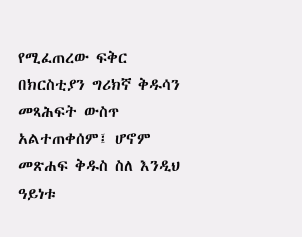የሚፈጠረው ፍቅር በክርስቲያን ግሪክኛ ቅዱሳን መጻሕፍት ውስጥ አልተጠቀሰም፤ ሆኖም መጽሐፍ ቅዱስ ስለ እንዲህ ዓይነቱ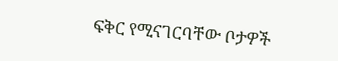ፍቅር የሚናገርባቸው ቦታዎች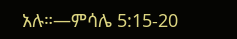አሉ።—ምሳሌ 5:15-20